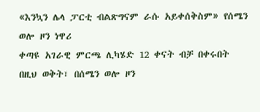«እንኳን ሌላ ፓርቲ ብልጽግናም ራሱ አይቀሰቅስም» የሰሜን ወሎ ዞን ነዋሪ
ቀጣዩ አገራዊ ምርጫ ሊካሄድ 12 ቀናት ብቻ በቀሩበት በዚህ ወቅት፣ በሰሜን ወሎ ዞን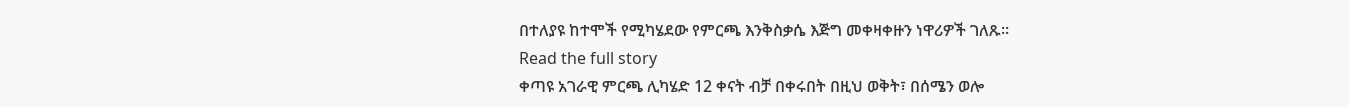በተለያዩ ከተሞች የሚካሄደው የምርጫ እንቅስቃሴ እጅግ መቀዛቀዙን ነዋሪዎች ገለጹ።
Read the full story
ቀጣዩ አገራዊ ምርጫ ሊካሄድ 12 ቀናት ብቻ በቀሩበት በዚህ ወቅት፣ በሰሜን ወሎ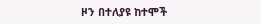ዞን በተለያዩ ከተሞች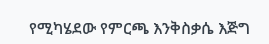የሚካሄደው የምርጫ እንቅስቃሴ እጅግ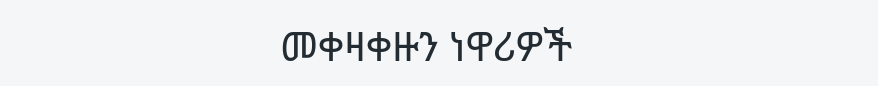መቀዛቀዙን ነዋሪዎች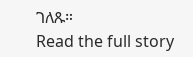ገለጹ።
Read the full story